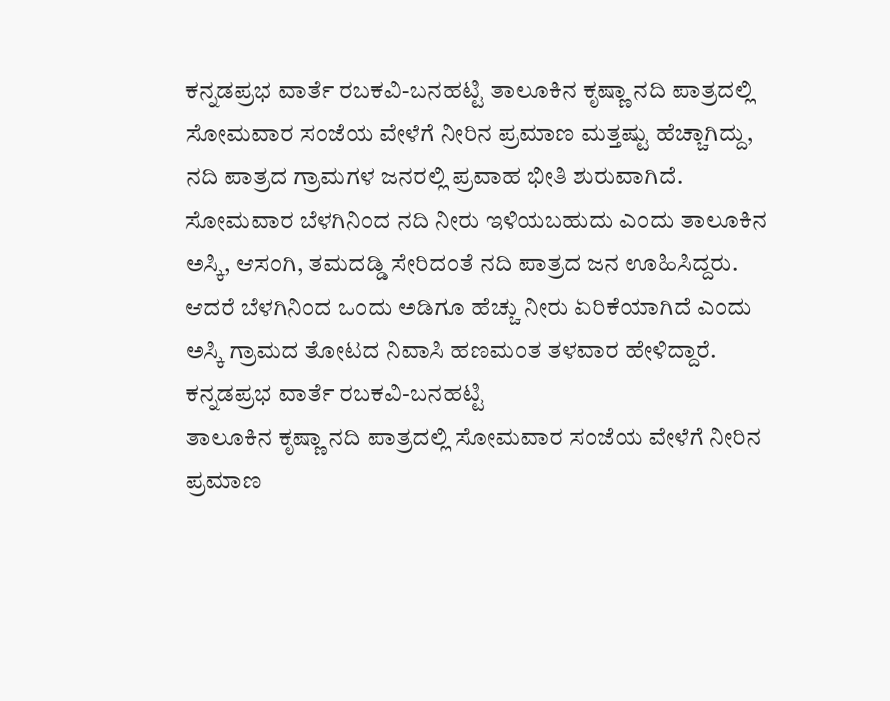ಕನ್ನಡಪ್ರಭ ವಾರ್ತೆ ರಬಕವಿ-ಬನಹಟ್ಟಿ ತಾಲೂಕಿನ ಕೃಷ್ಣಾ ನದಿ ಪಾತ್ರದಲ್ಲಿ ಸೋಮವಾರ ಸಂಜೆಯ ವೇಳೆಗೆ ನೀರಿನ ಪ್ರಮಾಣ ಮತ್ತಷ್ಟು ಹೆಚ್ಚಾಗಿದ್ದು, ನದಿ ಪಾತ್ರದ ಗ್ರಾಮಗಳ ಜನರಲ್ಲಿ ಪ್ರವಾಹ ಭೀತಿ ಶುರುವಾಗಿದೆ. ಸೋಮವಾರ ಬೆಳಗಿನಿಂದ ನದಿ ನೀರು ಇಳಿಯಬಹುದು ಎಂದು ತಾಲೂಕಿನ ಅಸ್ಕಿ, ಆಸಂಗಿ, ತಮದಡ್ಡಿ ಸೇರಿದಂತೆ ನದಿ ಪಾತ್ರದ ಜನ ಊಹಿಸಿದ್ದರು. ಆದರೆ ಬೆಳಗಿನಿಂದ ಒಂದು ಅಡಿಗೂ ಹೆಚ್ಚು ನೀರು ಏರಿಕೆಯಾಗಿದೆ ಎಂದು ಅಸ್ಕಿ ಗ್ರಾಮದ ತೋಟದ ನಿವಾಸಿ ಹಣಮಂತ ತಳವಾರ ಹೇಳಿದ್ದಾರೆ.
ಕನ್ನಡಪ್ರಭ ವಾರ್ತೆ ರಬಕವಿ-ಬನಹಟ್ಟಿ
ತಾಲೂಕಿನ ಕೃಷ್ಣಾ ನದಿ ಪಾತ್ರದಲ್ಲಿ ಸೋಮವಾರ ಸಂಜೆಯ ವೇಳೆಗೆ ನೀರಿನ ಪ್ರಮಾಣ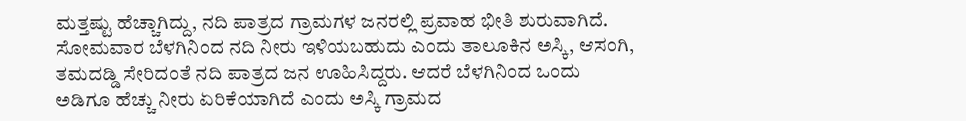ಮತ್ತಷ್ಟು ಹೆಚ್ಚಾಗಿದ್ದು, ನದಿ ಪಾತ್ರದ ಗ್ರಾಮಗಳ ಜನರಲ್ಲಿ ಪ್ರವಾಹ ಭೀತಿ ಶುರುವಾಗಿದೆ. ಸೋಮವಾರ ಬೆಳಗಿನಿಂದ ನದಿ ನೀರು ಇಳಿಯಬಹುದು ಎಂದು ತಾಲೂಕಿನ ಅಸ್ಕಿ, ಆಸಂಗಿ, ತಮದಡ್ಡಿ ಸೇರಿದಂತೆ ನದಿ ಪಾತ್ರದ ಜನ ಊಹಿಸಿದ್ದರು. ಆದರೆ ಬೆಳಗಿನಿಂದ ಒಂದು ಅಡಿಗೂ ಹೆಚ್ಚು ನೀರು ಏರಿಕೆಯಾಗಿದೆ ಎಂದು ಅಸ್ಕಿ ಗ್ರಾಮದ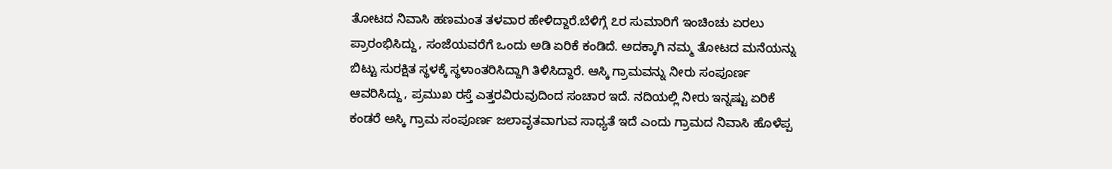ತೋಟದ ನಿವಾಸಿ ಹಣಮಂತ ತಳವಾರ ಹೇಳಿದ್ದಾರೆ.ಬೆಳಿಗ್ಗೆ ೭ರ ಸುಮಾರಿಗೆ ಇಂಚಿಂಚು ಏರಲು ಪ್ರಾರಂಭಿಸಿದ್ದು, ಸಂಜೆಯವರೆಗೆ ಒಂದು ಅಡಿ ಏರಿಕೆ ಕಂಡಿದೆ. ಅದಕ್ಕಾಗಿ ನಮ್ಮ ತೋಟದ ಮನೆಯನ್ನು ಬಿಟ್ಟು ಸುರಕ್ಷಿತ ಸ್ಥಳಕ್ಕೆ ಸ್ಥಳಾಂತರಿಸಿದ್ದಾಗಿ ತಿಳಿಸಿದ್ದಾರೆ. ಆಸ್ಕಿ ಗ್ರಾಮವನ್ನು ನೀರು ಸಂಪೂರ್ಣ ಆವರಿಸಿದ್ದು, ಪ್ರಮುಖ ರಸ್ತೆ ಎತ್ತರವಿರುವುದಿಂದ ಸಂಚಾರ ಇದೆ. ನದಿಯಲ್ಲಿ ನೀರು ಇನ್ನಷ್ಟು ಏರಿಕೆ ಕಂಡರೆ ಅಸ್ಕಿ ಗ್ರಾಮ ಸಂಪೂರ್ಣ ಜಲಾವೃತವಾಗುವ ಸಾಧ್ಯತೆ ಇದೆ ಎಂದು ಗ್ರಾಮದ ನಿವಾಸಿ ಹೊಳೆಪ್ಪ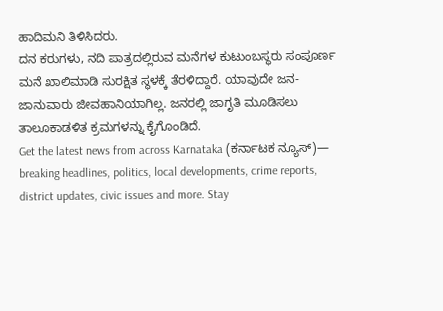ಹಾದಿಮನಿ ತಿಳಿಸಿದರು.
ದನ ಕರುಗಳು, ನದಿ ಪಾತ್ರದಲ್ಲಿರುವ ಮನೆಗಳ ಕುಟುಂಬಸ್ಥರು ಸಂಪೂರ್ಣ ಮನೆ ಖಾಲಿಮಾಡಿ ಸುರಕ್ಷಿತ ಸ್ಥಳಕ್ಕೆ ತೆರಳಿದ್ದಾರೆ. ಯಾವುದೇ ಜನ-ಜಾನುವಾರು ಜೀವಹಾನಿಯಾಗಿಲ್ಲ. ಜನರಲ್ಲಿ ಜಾಗೃತಿ ಮೂಡಿಸಲು ತಾಲೂಕಾಡಳಿತ ಕ್ರಮಗಳನ್ನು ಕೈಗೊಂಡಿದೆ.
Get the latest news from across Karnataka (ಕರ್ನಾಟಕ ನ್ಯೂಸ್)— breaking headlines, politics, local developments, crime reports, district updates, civic issues and more. Stay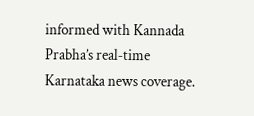informed with Kannada Prabha’s real‑time Karnataka news coverage.